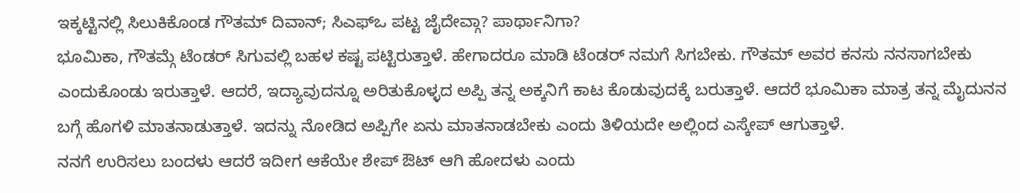ಇಕ್ಕಟ್ಟಿನಲ್ಲಿ ಸಿಲುಕಿಕೊಂಡ ಗೌತಮ್ ದಿವಾನ್; ಸಿಎಫ್ಒ ಪಟ್ಟ ಜೈದೇವ್ಗಾ? ಪಾರ್ಥಾನಿಗಾ?
ಭೂಮಿಕಾ, ಗೌತಮ್ಗೆ ಟೆಂಡರ್ ಸಿಗುವಲ್ಲಿ ಬಹಳ ಕಷ್ಟ ಪಟ್ಟಿರುತ್ತಾಳೆ. ಹೇಗಾದರೂ ಮಾಡಿ ಟೆಂಡರ್ ನಮಗೆ ಸಿಗಬೇಕು. ಗೌತಮ್ ಅವರ ಕನಸು ನನಸಾಗಬೇಕು ಎಂದುಕೊಂಡು ಇರುತ್ತಾಳೆ. ಆದರೆ, ಇದ್ಯಾವುದನ್ನೂ ಅರಿತುಕೊಳ್ಳದ ಅಪ್ಪಿ ತನ್ನ ಅಕ್ಕನಿಗೆ ಕಾಟ ಕೊಡುವುದಕ್ಕೆ ಬರುತ್ತಾಳೆ. ಆದರೆ ಭೂಮಿಕಾ ಮಾತ್ರ ತನ್ನ ಮೈದುನನ ಬಗ್ಗೆ ಹೊಗಳಿ ಮಾತನಾಡುತ್ತಾಳೆ. ಇದನ್ನು ನೋಡಿದ ಅಪ್ಪಿಗೇ ಏನು ಮಾತನಾಡಬೇಕು ಎಂದು ತಿಳಿಯದೇ ಅಲ್ಲಿಂದ ಎಸ್ಕೇಪ್ ಆಗುತ್ತಾಳೆ.
ನನಗೆ ಉರಿಸಲು ಬಂದಳು ಆದರೆ ಇದೀಗ ಆಕೆಯೇ ಶೇಪ್ ಔಟ್ ಆಗಿ ಹೋದಳು ಎಂದು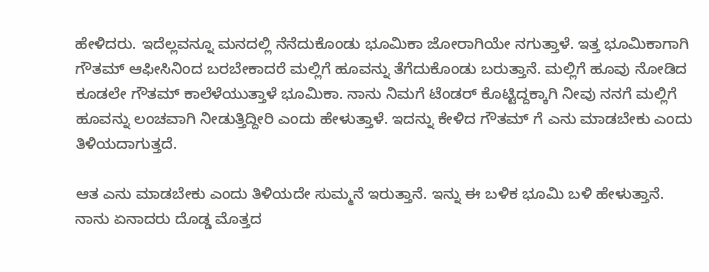ಹೇಳಿದರು. ಇದೆಲ್ಲವನ್ನೂ ಮನದಲ್ಲಿ ನೆನೆದುಕೊಂಡು ಭೂಮಿಕಾ ಜೋರಾಗಿಯೇ ನಗುತ್ತಾಳೆ. ಇತ್ತ ಭೂಮಿಕಾಗಾಗಿ ಗೌತಮ್ ಆಫೀಸಿನಿಂದ ಬರಬೇಕಾದರೆ ಮಲ್ಲಿಗೆ ಹೂವನ್ನು ತೆಗೆದುಕೊಂಡು ಬರುತ್ತಾನೆ. ಮಲ್ಲಿಗೆ ಹೂವು ನೋಡಿದ ಕೂಡಲೇ ಗೌತಮ್ ಕಾಲೆಳೆಯುತ್ತಾಳೆ ಭೂಮಿಕಾ. ನಾನು ನಿಮಗೆ ಟೆಂಡರ್ ಕೊಟ್ಟಿದ್ದಕ್ಕಾಗಿ ನೀವು ನನಗೆ ಮಲ್ಲಿಗೆ ಹೂವನ್ನು ಲಂಚವಾಗಿ ನೀಡುತ್ತಿದ್ದೀರಿ ಎಂದು ಹೇಳುತ್ತಾಳೆ. ಇದನ್ನು ಕೇಳಿದ ಗೌತಮ್ ಗೆ ಎನು ಮಾಡಬೇಕು ಎಂದು ತಿಳಿಯದಾಗುತ್ತದೆ.

ಆತ ಎನು ಮಾಡಬೇಕು ಎಂದು ತಿಳಿಯದೇ ಸುಮ್ಮನೆ ಇರುತ್ತಾನೆ. ಇನ್ನು ಈ ಬಳಿಕ ಭೂಮಿ ಬಳಿ ಹೇಳುತ್ತಾನೆ. ನಾನು ಏನಾದರು ದೊಡ್ಡ ಮೊತ್ತದ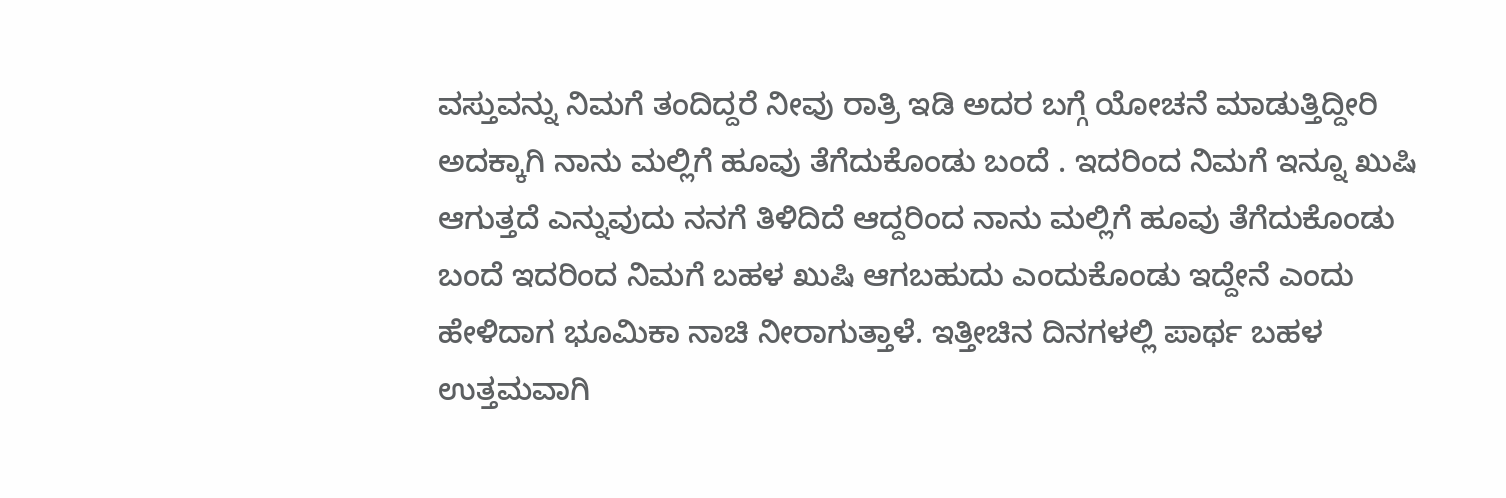ವಸ್ತುವನ್ನು ನಿಮಗೆ ತಂದಿದ್ದರೆ ನೀವು ರಾತ್ರಿ ಇಡಿ ಅದರ ಬಗ್ಗೆ ಯೋಚನೆ ಮಾಡುತ್ತಿದ್ದೀರಿ ಅದಕ್ಕಾಗಿ ನಾನು ಮಲ್ಲಿಗೆ ಹೂವು ತೆಗೆದುಕೊಂಡು ಬಂದೆ . ಇದರಿಂದ ನಿಮಗೆ ಇನ್ನೂ ಖುಷಿ ಆಗುತ್ತದೆ ಎನ್ನುವುದು ನನಗೆ ತಿಳಿದಿದೆ ಆದ್ದರಿಂದ ನಾನು ಮಲ್ಲಿಗೆ ಹೂವು ತೆಗೆದುಕೊಂಡು ಬಂದೆ ಇದರಿಂದ ನಿಮಗೆ ಬಹಳ ಖುಷಿ ಆಗಬಹುದು ಎಂದುಕೊಂಡು ಇದ್ದೇನೆ ಎಂದು ಹೇಳಿದಾಗ ಭೂಮಿಕಾ ನಾಚಿ ನೀರಾಗುತ್ತಾಳೆ. ಇತ್ತೀಚಿನ ದಿನಗಳಲ್ಲಿ ಪಾರ್ಥ ಬಹಳ ಉತ್ತಮವಾಗಿ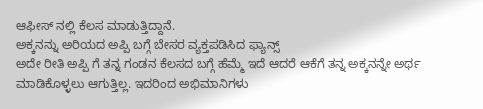ಆಫೀಸ್ ನಲ್ಲಿ ಕೆಲಸ ಮಾಡುತ್ತಿದ್ದಾನೆ.
ಅಕ್ಕನನ್ನು ಅರಿಯದ ಅಪ್ಪಿ ಬಗ್ಗೆ ಬೇಸರ ವ್ಯಕ್ತಪಡಿಸಿದ ಫ್ಯಾನ್ಸ್
ಅದೇ ರೀತಿ ಅಪ್ಪಿ ಗೆ ತನ್ನ ಗಂಡನ ಕೆಲಸದ ಬಗ್ಗೆ ಹೆಮ್ಮೆ ಇದೆ ಆದರೆ ಆಕೆಗೆ ತನ್ನ ಅಕ್ಕನನ್ನೇ ಅರ್ಥ ಮಾಡಿಕೊಳ್ಳಲು ಆಗುತ್ತಿಲ್ಲ. ಇದರಿಂದ ಅಭಿಮಾನಿಗಳು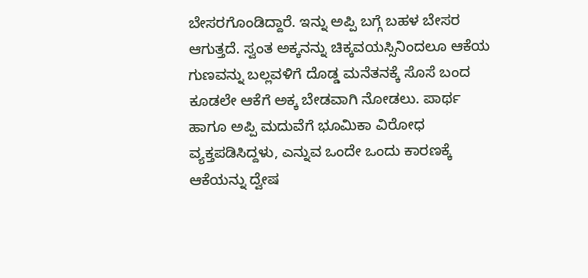ಬೇಸರಗೊಂಡಿದ್ದಾರೆ. ಇನ್ನು ಅಪ್ಪಿ ಬಗ್ಗೆ ಬಹಳ ಬೇಸರ ಆಗುತ್ತದೆ. ಸ್ವಂತ ಅಕ್ಕನನ್ನು ಚಿಕ್ಕವಯಸ್ಸಿನಿಂದಲೂ ಆಕೆಯ ಗುಣವನ್ನು ಬಲ್ಲವಳಿಗೆ ದೊಡ್ಡ ಮನೆತನಕ್ಕೆ ಸೊಸೆ ಬಂದ ಕೂಡಲೇ ಆಕೆಗೆ ಅಕ್ಕ ಬೇಡವಾಗಿ ನೋಡಲು. ಪಾರ್ಥ ಹಾಗೂ ಅಪ್ಪಿ ಮದುವೆಗೆ ಭೂಮಿಕಾ ವಿರೋಧ ವ್ಯಕ್ತಪಡಿಸಿದ್ದಳು, ಎನ್ನುವ ಒಂದೇ ಒಂದು ಕಾರಣಕ್ಕೆ ಆಕೆಯನ್ನು ದ್ವೇಷ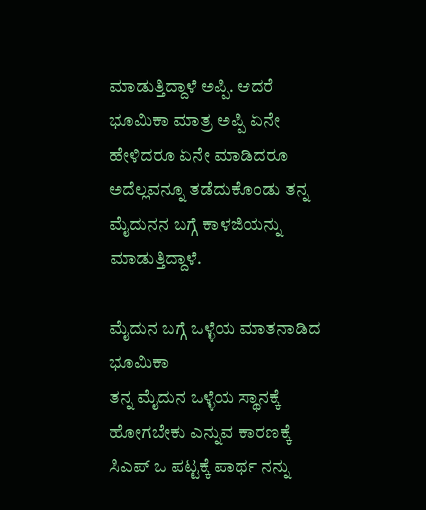ಮಾಡುತ್ತಿದ್ದಾಳೆ ಅಪ್ಪಿ. ಆದರೆ ಭೂಮಿಕಾ ಮಾತ್ರ ಅಪ್ಪಿ ಏನೇ ಹೇಳಿದರೂ ಏನೇ ಮಾಡಿದರೂ ಅದೆಲ್ಲವನ್ನೂ ತಡೆದುಕೊಂಡು ತನ್ನ ಮೈದುನನ ಬಗ್ಗೆ ಕಾಳಜಿಯನ್ನು ಮಾಡುತ್ತಿದ್ದಾಳೆ.

ಮೈದುನ ಬಗ್ಗೆ ಒಳ್ಳೆಯ ಮಾತನಾಡಿದ ಭೂಮಿಕಾ
ತನ್ನ ಮೈದುನ ಒಳ್ಳೆಯ ಸ್ಥಾನಕ್ಕೆ ಹೋಗಬೇಕು ಎನ್ನುವ ಕಾರಣಕ್ಕೆ ಸಿಎಪ್ ಒ ಪಟ್ಟಕ್ಕೆ ಪಾರ್ಥ ನನ್ನು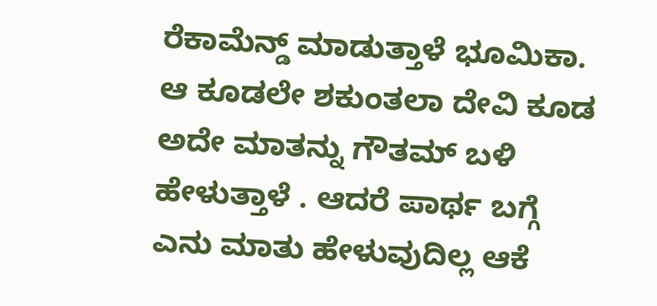ರೆಕಾಮೆನ್ಡ್ ಮಾಡುತ್ತಾಳೆ ಭೂಮಿಕಾ. ಆ ಕೂಡಲೇ ಶಕುಂತಲಾ ದೇವಿ ಕೂಡ ಅದೇ ಮಾತನ್ನು ಗೌತಮ್ ಬಳಿ ಹೇಳುತ್ತಾಳೆ . ಆದರೆ ಪಾರ್ಥ ಬಗ್ಗೆ ಎನು ಮಾತು ಹೇಳುವುದಿಲ್ಲ ಆಕೆ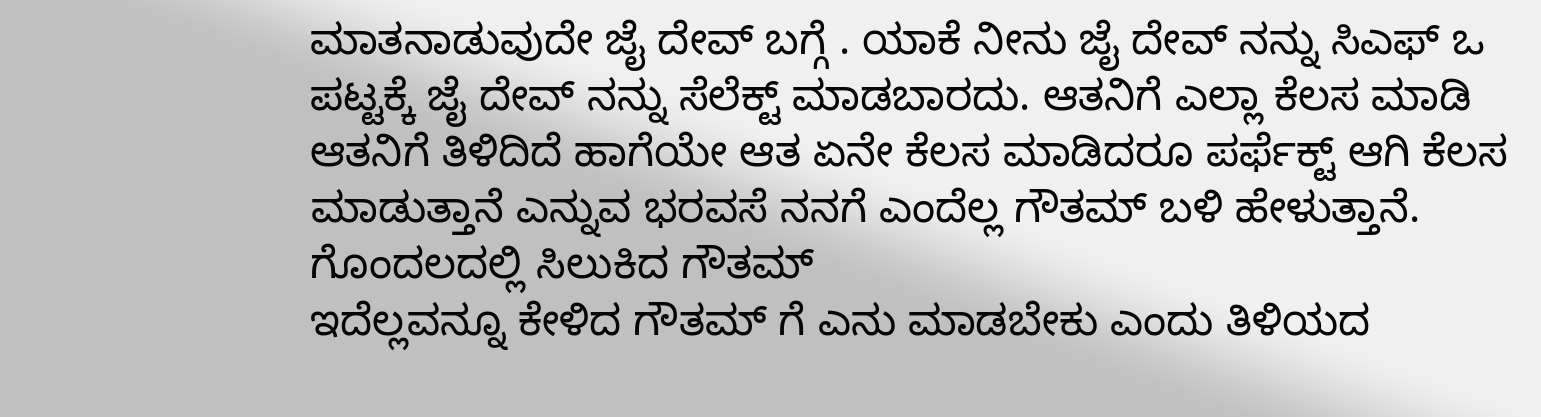ಮಾತನಾಡುವುದೇ ಜೈ ದೇವ್ ಬಗ್ಗೆ . ಯಾಕೆ ನೀನು ಜೈ ದೇವ್ ನನ್ನು ಸಿಎಫ್ ಒ ಪಟ್ಟಕ್ಕೆ ಜೈ ದೇವ್ ನನ್ನು ಸೆಲೆಕ್ಟ್ ಮಾಡಬಾರದು. ಆತನಿಗೆ ಎಲ್ಲಾ ಕೆಲಸ ಮಾಡಿ ಆತನಿಗೆ ತಿಳಿದಿದೆ ಹಾಗೆಯೇ ಆತ ಏನೇ ಕೆಲಸ ಮಾಡಿದರೂ ಪರ್ಫೆಕ್ಟ್ ಆಗಿ ಕೆಲಸ ಮಾಡುತ್ತಾನೆ ಎನ್ನುವ ಭರವಸೆ ನನಗೆ ಎಂದೆಲ್ಲ ಗೌತಮ್ ಬಳಿ ಹೇಳುತ್ತಾನೆ.
ಗೊಂದಲದಲ್ಲಿ ಸಿಲುಕಿದ ಗೌತಮ್
ಇದೆಲ್ಲವನ್ನೂ ಕೇಳಿದ ಗೌತಮ್ ಗೆ ಎನು ಮಾಡಬೇಕು ಎಂದು ತಿಳಿಯದ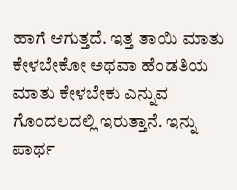ಹಾಗೆ ಆಗುತ್ತದೆ. ಇತ್ತ ತಾಯಿ ಮಾತು ಕೇಳಬೇಕೋ ಅಥವಾ ಹೆಂಡತಿಯ ಮಾತು ಕೇಳಬೇಕು ಎನ್ನುವ ಗೊಂದಲದಲ್ಲಿ ಇರುತ್ತಾನೆ. ಇನ್ನು ಪಾರ್ಥ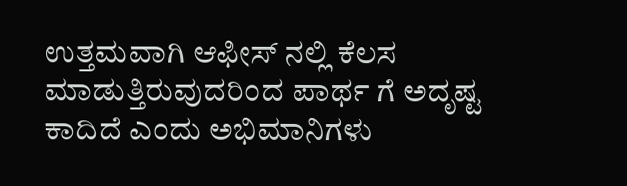ಉತ್ತಮವಾಗಿ ಆಫೀಸ್ ನಲ್ಲಿ ಕೆಲಸ ಮಾಡುತ್ತಿರುವುದರಿಂದ ಪಾರ್ಥ ಗೆ ಅದೃಷ್ಟ ಕಾದಿದೆ ಎಂದು ಅಭಿಮಾನಿಗಳು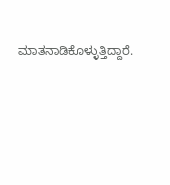ಮಾತನಾಡಿಕೊಳ್ಳುತ್ತಿದ್ದಾರೆ.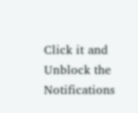Click it and Unblock the Notifications